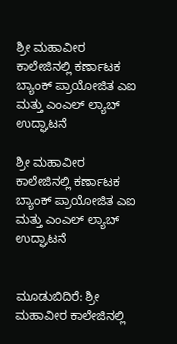ಶ್ರೀ ಮಹಾವೀರ ಕಾಲೇಜಿನಲ್ಲಿ ಕರ್ಣಾಟಕ ಬ್ಯಾಂಕ್ ಪ್ರಾಯೋಜಿತ ಎಐ ಮತ್ತು ಎಂಎಲ್ ಲ್ಯಾಬ್ ಉದ್ಘಾಟನೆ

ಶ್ರೀ ಮಹಾವೀರ ಕಾಲೇಜಿನಲ್ಲಿ ಕರ್ಣಾಟಕ ಬ್ಯಾಂಕ್ ಪ್ರಾಯೋಜಿತ ಎಐ ಮತ್ತು ಎಂಎಲ್ ಲ್ಯಾಬ್ ಉದ್ಘಾಟನೆ


ಮೂಡುಬಿದಿರೆ: ಶ್ರೀ ಮಹಾವೀರ ಕಾಲೇಜಿನಲ್ಲಿ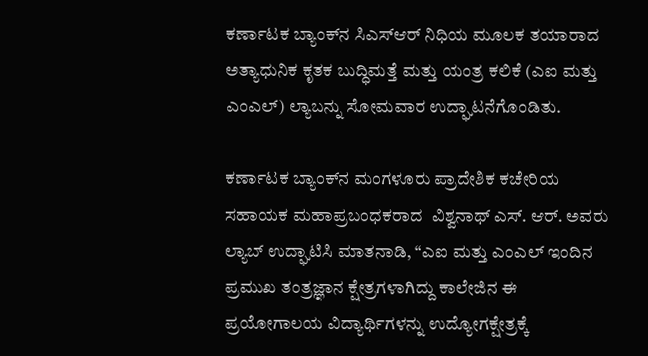ಕರ್ಣಾಟಕ ಬ್ಯಾಂಕ್‌ನ ಸಿಎಸ್‌ಆರ್ ನಿಧಿಯ ಮೂಲಕ ತಯಾರಾದ ಅತ್ಯಾಧುನಿಕ ಕೃತಕ ಬುದ್ಧಿಮತ್ತೆ ಮತ್ತು ಯಂತ್ರ ಕಲಿಕೆ (ಎಐ ಮತ್ತು ಎಂಎಲ್) ಲ್ಯಾಬನ್ನು ಸೋಮವಾರ ಉದ್ಘಾಟನೆಗೊಂಡಿತು.

ಕರ್ಣಾಟಕ ಬ್ಯಾಂಕ್‌ನ ಮಂಗಳೂರು ಪ್ರಾದೇಶಿಕ ಕಚೇರಿಯ ಸಹಾಯಕ ಮಹಾಪ್ರಬಂಧಕರಾದ  ವಿಶ್ವನಾಥ್ ಎಸ್. ಆರ್. ಅವರು ಲ್ಯಾಬ್ ಉದ್ಘಾಟಿಸಿ ಮಾತನಾಡಿ, “ಎಐ ಮತ್ತು ಎಂಎಲ್ ಇಂದಿನ ಪ್ರಮುಖ ತಂತ್ರಜ್ಞಾನ ಕ್ಷೇತ್ರಗಳಾಗಿದ್ದು ಕಾಲೇಜಿನ ಈ ಪ್ರಯೋಗಾಲಯ ವಿದ್ಯಾರ್ಥಿಗಳನ್ನು ಉದ್ಯೋಗಕ್ಷೇತ್ರಕ್ಕೆ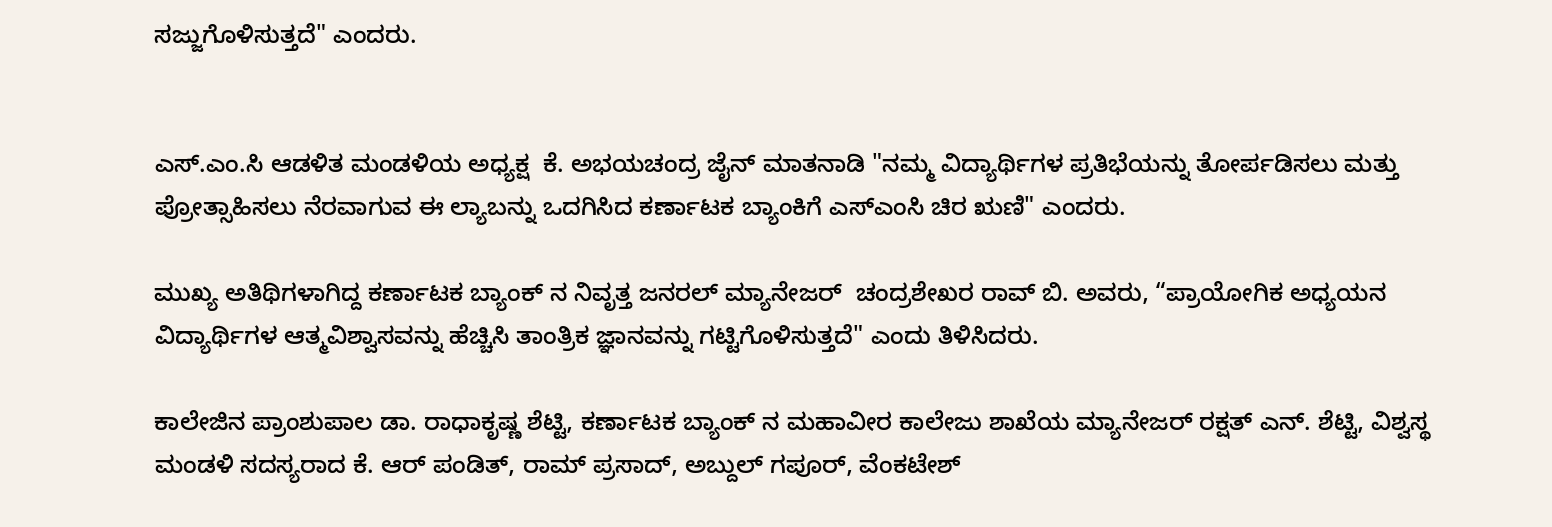ಸಜ್ಜುಗೊಳಿಸುತ್ತದೆ" ಎಂದರು.


ಎಸ್.ಎಂ.ಸಿ ಆಡಳಿತ ಮಂಡಳಿಯ ಅಧ್ಯಕ್ಷ  ಕೆ. ಅಭಯಚಂದ್ರ ಜೈನ್ ಮಾತನಾಡಿ "ನಮ್ಮ ವಿದ್ಯಾರ್ಥಿಗಳ ಪ್ರತಿಭೆಯನ್ನು ತೋರ್ಪಡಿಸಲು ಮತ್ತು ಪ್ರೋತ್ಸಾಹಿಸಲು ನೆರವಾಗುವ ಈ ಲ್ಯಾಬನ್ನು ಒದಗಿಸಿದ ಕರ್ಣಾಟಕ ಬ್ಯಾಂಕಿಗೆ ಎಸ್‌ಎಂಸಿ ಚಿರ ಋಣಿ" ಎಂದರು.

ಮುಖ್ಯ ಅತಿಥಿಗಳಾಗಿದ್ದ ಕರ್ಣಾಟಕ ಬ್ಯಾಂಕ್ ನ ನಿವೃತ್ತ ಜನರಲ್ ಮ್ಯಾನೇಜರ್  ಚಂದ್ರಶೇಖರ ರಾವ್ ಬಿ. ಅವರು, “ಪ್ರಾಯೋಗಿಕ ಅಧ್ಯಯನ ವಿದ್ಯಾರ್ಥಿಗಳ ಆತ್ಮವಿಶ್ವಾಸವನ್ನು ಹೆಚ್ಚಿಸಿ ತಾಂತ್ರಿಕ ಜ್ಞಾನವನ್ನು ಗಟ್ಟಿಗೊಳಿಸುತ್ತದೆ" ಎಂದು ತಿಳಿಸಿದರು.

ಕಾಲೇಜಿನ ಪ್ರಾಂಶುಪಾಲ ಡಾ. ರಾಧಾಕೃಷ್ಣ ಶೆಟ್ಟಿ, ಕರ್ಣಾಟಕ ಬ್ಯಾಂಕ್ ನ ಮಹಾವೀರ ಕಾಲೇಜು ಶಾಖೆಯ ಮ್ಯಾನೇಜರ್ ರಕ್ಷತ್ ಎನ್. ಶೆಟ್ಟಿ, ವಿಶ್ವಸ್ಥ ಮಂಡಳಿ ಸದಸ್ಯರಾದ ಕೆ. ಆರ್ ಪಂಡಿತ್, ರಾಮ್ ಪ್ರಸಾದ್, ಅಬ್ದುಲ್ ಗಪೂರ್, ವೆಂಕಟೇಶ್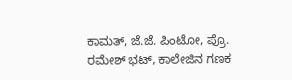ಕಾಮತ್, ಜೆ.ಜೆ. ಪಿಂಟೋ, ಪ್ರೊ. ರಮೇಶ್ ಭಟ್, ಕಾಲೇಜಿನ ಗಣಕ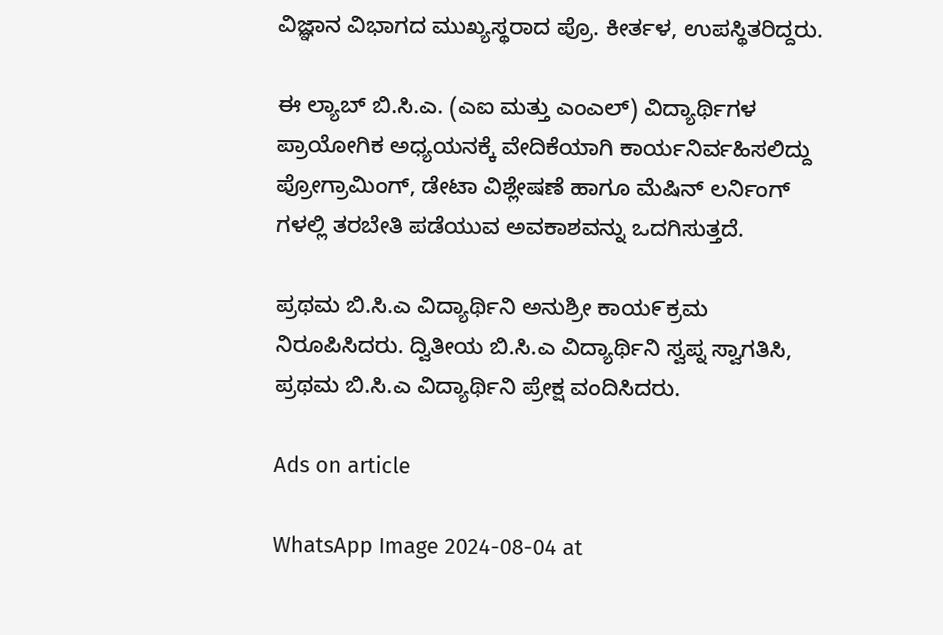ವಿಜ್ಞಾನ ವಿಭಾಗದ ಮುಖ್ಯಸ್ಥರಾದ ಪ್ರೊ. ಕೀರ್ತಳ, ಉಪಸ್ಥಿತರಿದ್ದರು.

ಈ ಲ್ಯಾಬ್ ಬಿ.ಸಿ.ಎ. (ಎಐ ಮತ್ತು ಎಂಎಲ್) ವಿದ್ಯಾರ್ಥಿಗಳ ಪ್ರಾಯೋಗಿಕ ಅಧ್ಯಯನಕ್ಕೆ ವೇದಿಕೆಯಾಗಿ ಕಾರ್ಯನಿರ್ವಹಿಸಲಿದ್ದು ಪ್ರೋಗ್ರಾಮಿಂಗ್, ಡೇಟಾ ವಿಶ್ಲೇಷಣೆ ಹಾಗೂ ಮೆಷಿನ್ ಲರ್ನಿಂಗ್ ಗಳಲ್ಲಿ ತರಬೇತಿ ಪಡೆಯುವ ಅವಕಾಶವನ್ನು ಒದಗಿಸುತ್ತದೆ.

ಪ್ರಥಮ ಬಿ.ಸಿ.ಎ ವಿದ್ಯಾರ್ಥಿನಿ ಅನುಶ್ರೀ ಕಾಯ೯ಕ್ರಮ ನಿರೂಪಿಸಿದರು. ದ್ವಿತೀಯ ಬಿ.ಸಿ.ಎ ವಿದ್ಯಾರ್ಥಿನಿ ಸ್ವಪ್ನ ಸ್ವಾಗತಿಸಿ, ಪ್ರಥಮ ಬಿ.ಸಿ.ಎ ವಿದ್ಯಾರ್ಥಿನಿ ಪ್ರೇಕ್ಷ ವಂದಿಸಿದರು.

Ads on article

WhatsApp Image 2024-08-04 at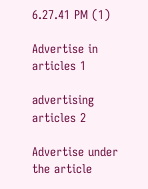6.27.41 PM (1)

Advertise in articles 1

advertising articles 2

Advertise under the article